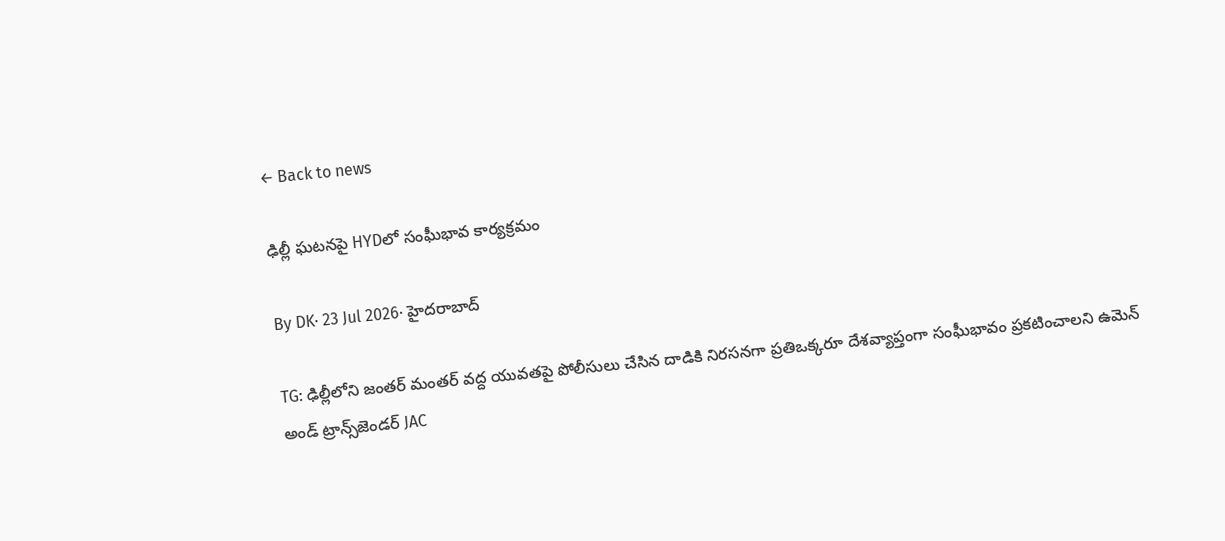← Back to news

ఢిల్లీ ఘటనపై HYDలో సంఘీభావ కార్యక్రమం

By DK· 23 Jul 2026· హైదరాబాద్

TG: ఢిల్లీలోని జంతర్ మంతర్ వద్ద యువతపై పోలీసులు చేసిన దాడికి నిరసనగా ప్రతిఒక్కరూ దేశవ్యాప్తంగా సంఘీభావం ప్రకటించాలని ఉమెన్ అండ్ ట్రాన్స్‌జెండర్ JAC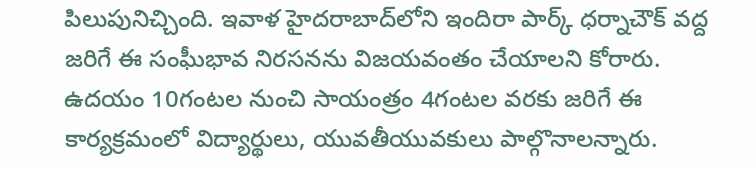పిలుపునిచ్చింది. ఇవాళ హైదరాబాద్‌లోని ఇందిరా పార్క్ ధర్నాచౌక్ వద్ద జరిగే ఈ సంఘీభావ నిరసనను విజయవంతం చేయాలని కోరారు. ఉదయం 10గంటల నుంచి సాయంత్రం 4గంటల వరకు జరిగే ఈ కార్యక్రమంలో విద్యార్థులు, యువతీయువకులు పాల్గొనాలన్నారు.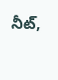నీట్,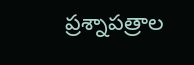ప్రశ్నాపత్రాల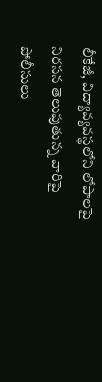లీకేజీ, విద్యావ్యవస్థలోని లోపాలపై నిరసన తెలుపుతున్న వారిపై పోలీసులు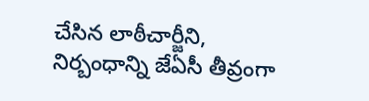చేసిన లాఠీచార్జీని, నిర్బంధాన్ని జేఏసీ తీవ్రంగా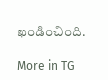ఖండించింది.

More in TG